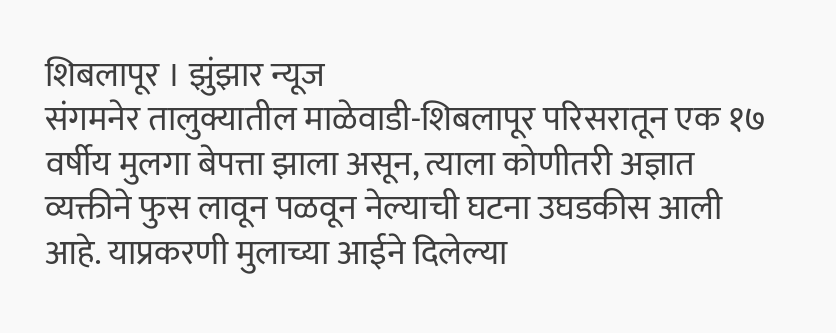शिबलापूर । झुंझार न्यूज
संगमनेर तालुक्यातील माळेवाडी-शिबलापूर परिसरातून एक १७ वर्षीय मुलगा बेपत्ता झाला असून, त्याला कोणीतरी अज्ञात व्यक्तीने फुस लावून पळवून नेल्याची घटना उघडकीस आली आहे. याप्रकरणी मुलाच्या आईने दिलेल्या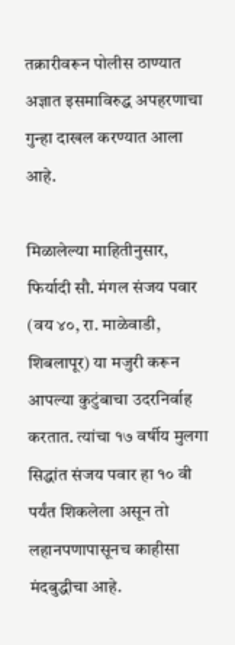तक्रारीवरून पोलीस ठाण्यात अज्ञात इसमाविरुद्ध अपहरणाचा गुन्हा दाखल करण्यात आला आहे.

मिळालेल्या माहितीनुसार, फिर्यादी सौ. मंगल संजय पवार (वय ४०, रा. माळेवाडी, शिबलापूर) या मजुरी करून आपल्या कुटुंबाचा उदरनिर्वाह करतात. त्यांचा १७ वर्षीय मुलगा सिद्धांत संजय पवार हा १० वी पर्यंत शिकलेला असून तो लहानपणापासूनच काहीसा मंदबुद्धीचा आहे.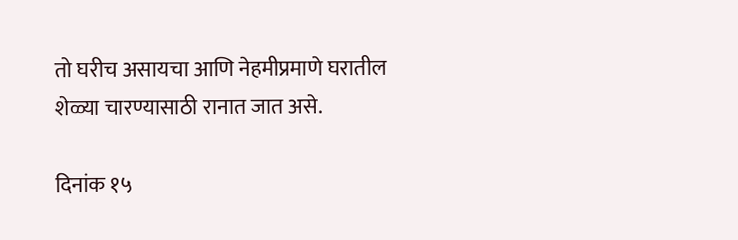तो घरीच असायचा आणि नेहमीप्रमाणे घरातील शेळ्या चारण्यासाठी रानात जात असे.

दिनांक १५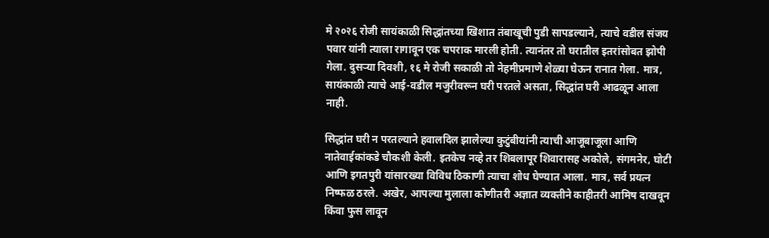मे २०२६ रोजी सायंकाळी सिद्धांतच्या खिशात तंबाखूची पुडी सापडल्याने, त्याचे वडील संजय पवार यांनी त्याला रागावून एक चपराक मारली होती. त्यानंतर तो घरातील इतरांसोबत झोपी गेला. दुसऱ्या दिवशी, १६ मे रोजी सकाळी तो नेहमीप्रमाणे शेळ्या घेऊन रानात गेला. मात्र, सायंकाळी त्याचे आई-वडील मजुरीवरून घरी परतले असता, सिद्धांत घरी आढळून आला नाही.

सिद्धांत घरी न परतल्याने हवालदिल झालेल्या कुटुंबीयांनी त्याची आजूबाजूला आणि नातेवाईकांकडे चौकशी केली. इतकेच नव्हे तर शिबलापूर शिवारासह अकोले, संगमनेर, घोटी आणि इगतपुरी यांसारख्या विविध ठिकाणी त्याचा शोध घेण्यात आला. मात्र, सर्व प्रयत्न निष्फळ ठरले. अखेर, आपल्या मुलाला कोणीतरी अज्ञात व्यक्तीने काहीतरी आमिष दाखवून किंवा फुस लावून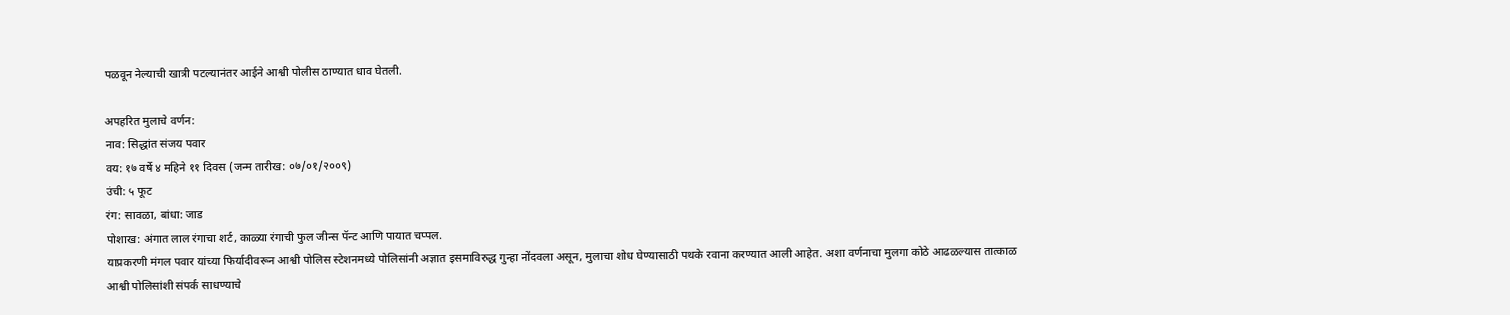पळवून नेल्याची खात्री पटल्यानंतर आईने आश्वी पोलीस ठाण्यात धाव घेतली.

अपहरित मुलाचे वर्णन:
नाव: सिद्धांत संजय पवार
वय: १७ वर्षे ४ महिने ११ दिवस (जन्म तारीख: ०७/०१/२००९)
उंची: ५ फूट
रंग: सावळा, बांधा: जाड
पोशाख: अंगात लाल रंगाचा शर्ट, काळ्या रंगाची फुल जीन्स पॅन्ट आणि पायात चप्पल.
याप्रकरणी मंगल पवार यांच्या फिर्यादीवरून आश्वी पोलिस स्टेशनमध्ये पोलिसांनी अज्ञात इसमाविरुद्ध गुन्हा नोंदवला असून, मुलाचा शोध घेण्यासाठी पथके रवाना करण्यात आली आहेत. अशा वर्णनाचा मुलगा कोठे आढळल्यास तात्काळ आश्वी पोलिसांशी संपर्क साधण्याचे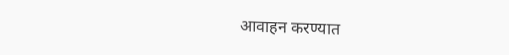आवाहन करण्यात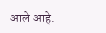आले आहे.